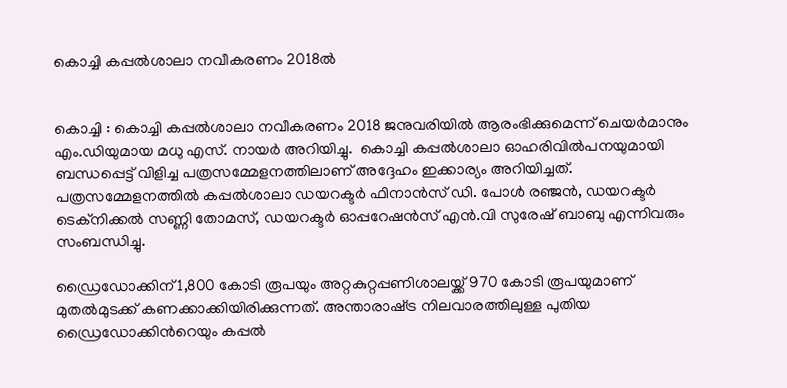കൊച്ചി കപ്പൽശാലാ നവീകരണം 2018ൽ


കൊച്ചി : കൊച്ചി കപ്പൽശാലാ നവീകരണം 2018 ജനുവരിയിൽ ആരംഭിക്കുമെന്ന് ചെയർമാനും എം.ഡിയുമായ മധു എസ്. നായർ അറിയിച്ചു.  കൊച്ചി കപ്പൽശാലാ ഓഹരിവിൽപനയുമായി ബന്ധപ്പെട്ട് വിളിച്ച പത്രസമ്മേളനത്തിലാണ് അദ്ദേഹം ഇക്കാര്യം അറിയിച്ചത്. പത്രസമ്മേളനത്തിൽ കപ്പൽശാലാ ഡയറക്ടർ ഫിനാൻസ് ഡി. പോൾ രഞ്ജൻ, ഡയറക്ടർ ടെക്നിക്കൽ സണ്ണി തോമസ്, ഡയറക്ടർ ഓപ്പറേഷൻസ് എൻ.വി സുരേഷ് ബാബു എന്നിവരും സംബന്ധിച്ചു.

ഡ്രൈഡോക്കിന് 1,800 കോടി രൂപയും അറ്റകുറ്റപ്പണിശാലയ്ക്ക് 970 കോടി രൂപയുമാണ് മുതൽമുടക്ക് കണക്കാക്കിയിരിക്കുന്നത്. അന്താരാഷ്‌ട്ര നിലവാരത്തിലുള്ള പുതിയ ഡ്രൈഡോക്കിന്‍റെയും കപ്പൽ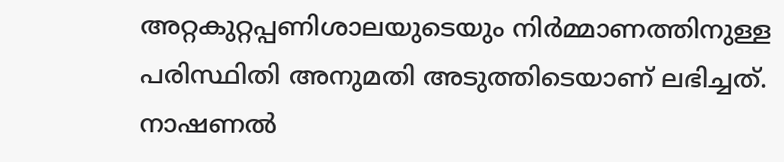അറ്റകുറ്റപ്പണിശാലയുടെയും നിർമ്മാണത്തിനുള്ള പരിസ്ഥിതി അനുമതി അടുത്തിടെയാണ് ലഭിച്ചത്. നാഷണൽ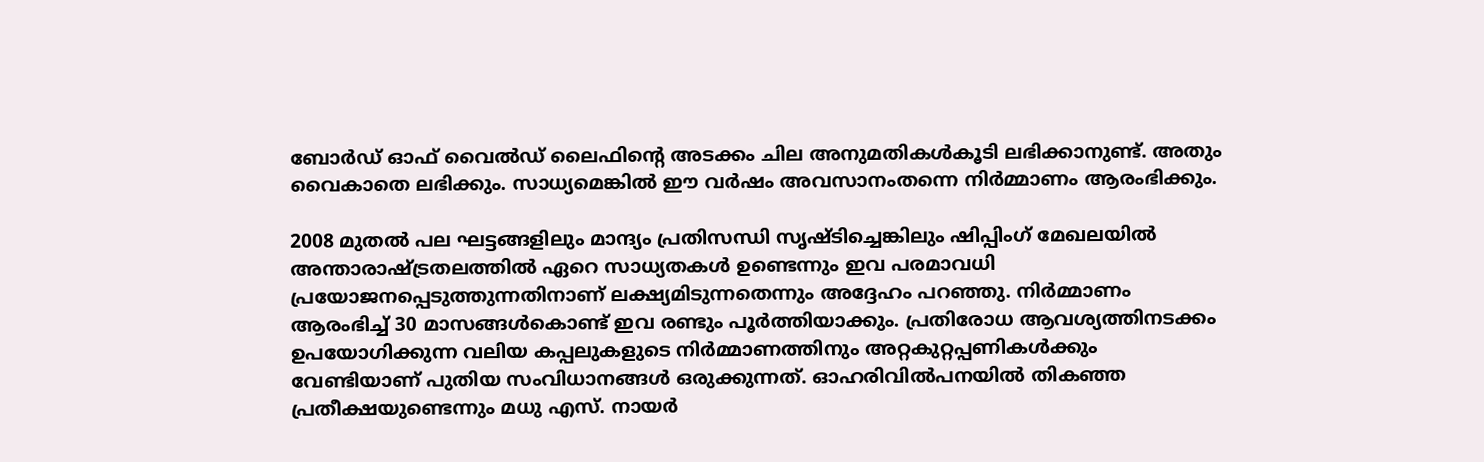ബോർഡ് ഓഫ് വൈൽഡ് ലൈഫിന്‍റെ അടക്കം ചില അനുമതികൾകൂടി ലഭിക്കാനുണ്ട്. അതും വൈകാതെ ലഭിക്കും. സാധ്യമെങ്കിൽ ഈ വർഷം അവസാനംതന്നെ നിർമ്മാണം ആരംഭിക്കും.

2008 മുതൽ പല ഘട്ടങ്ങളിലും മാന്ദ്യം പ്രതിസന്ധി സൃഷ്ടിച്ചെങ്കിലും ഷിപ്പിംഗ് മേഖലയിൽ അന്താരാഷ്‌ട്രതലത്തിൽ ഏറെ സാധ്യതകൾ ഉണ്ടെന്നും ഇവ പരമാവധി പ്രയോജനപ്പെടുത്തുന്നതിനാണ് ലക്ഷ്യമിടുന്നതെന്നും അദ്ദേഹം പറഞ്ഞു. നിർമ്മാണം ആരംഭിച്ച് 30 മാസങ്ങൾകൊണ്ട് ഇവ രണ്ടും പൂർത്തിയാക്കും. പ്രതിരോധ ആവശ്യത്തിനടക്കം ഉപയോഗിക്കുന്ന വലിയ കപ്പലുകളുടെ നിർമ്മാണത്തിനും അറ്റകുറ്റപ്പണികൾക്കും വേണ്ടിയാണ് പുതിയ സംവിധാനങ്ങൾ ഒരുക്കുന്നത്. ഓഹരിവിൽപനയിൽ തികഞ്ഞ പ്രതീക്ഷയുണ്ടെന്നും മധു എസ്. നായർ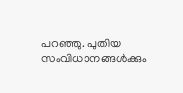പറഞ്ഞു. പുതിയ സംവിധാനങ്ങൾക്കും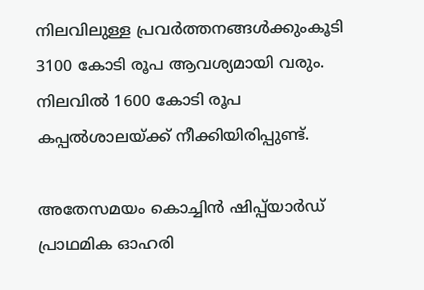നിലവിലുള്ള പ്രവർത്തനങ്ങൾക്കുംകൂടി 3100 കോടി രൂപ ആവശ്യമായി വരും. നിലവിൽ 1600 കോടി രൂപ കപ്പൽശാലയ്ക്ക് നീക്കിയിരിപ്പുണ്ട്.

അതേസമയം കൊച്ചിൻ ഷിപ്പ്‌യാർ‍ഡ് പ്രാഥമിക ഓഹരി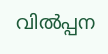വിൽപ്പന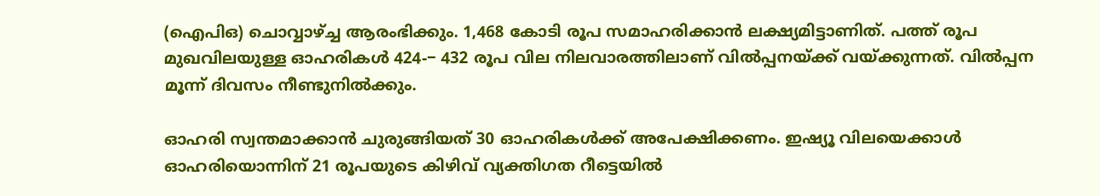(ഐപിഒ) ചൊവ്വാഴ്ച്ച ആരംഭിക്കും. 1,468 കോടി രൂപ സമാഹരിക്കാൻ ലക്ഷ്യമിട്ടാണിത്. പത്ത് രൂപ മുഖവിലയുള്ള ഓഹരികൾ‍ 424-− 432 രൂപ വില നിലവാരത്തിലാണ് വിൽപ്പനയ്ക്ക് വയ്ക്കുന്നത്. വിൽപ്പന മൂന്ന് ദിവസം നീണ്ടുനിൽ‍ക്കും.

ഓഹരി സ്വന്തമാക്കാൻ ചുരുങ്ങിയത് 30 ഓഹരികൾ‍ക്ക് അപേക്ഷിക്കണം. ഇഷ്യൂ വിലയെക്കാൾ‍ ഓഹരിയൊന്നിന് 21 രൂപയുടെ കിഴിവ് വ്യക്തിഗത റീട്ടെയിൽ‍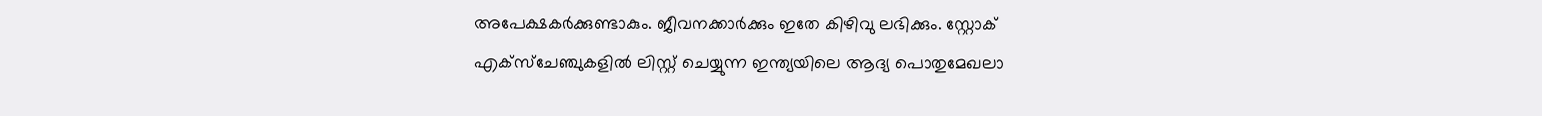അപേക്ഷകർ‍ക്കുണ്ടാകും. ജീവനക്കാർ‍ക്കും ഇതേ കിഴിവു ലഭിക്കും. സ്റ്റോക് എക്സ്ചേഞ്ചുകളിൽ‍ ലിസ്റ്റ് ചെയ്യുന്ന ഇന്ത്യയിലെ ആദ്യ പൊതുമേഖലാ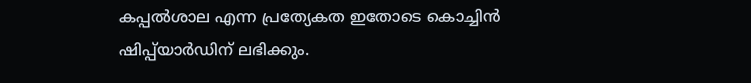കപ്പൽ‍ശാല എന്ന പ്രത്യേകത ഇതോടെ കൊച്ചിൻ ഷിപ്പ്‌യാർ‍ഡിന് ലഭിക്കും.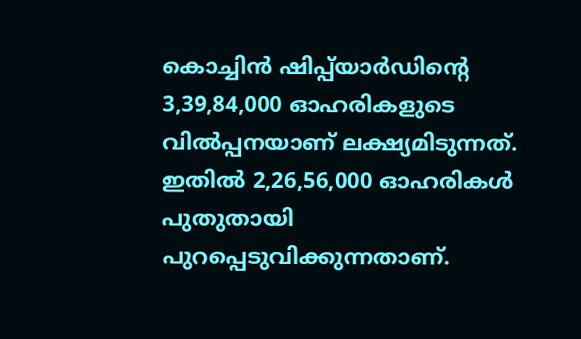കൊച്ചിൻ ഷിപ്പ്‌യാർ‍ഡിന്‍റെ 3,39,84,000 ഓഹരികളുടെ വിൽപ്പനയാണ് ലക്ഷ്യമിടുന്നത്. ഇതിൽ‍ 2,26,56,000 ഓഹരികൾ‍ പുതുതായി പുറപ്പെടുവിക്കുന്നതാണ്.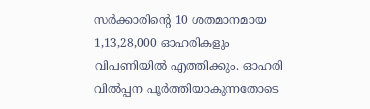സർ‍ക്കാരിന്‍റെ 10 ശതമാനമായ 1,13,28,000 ഓഹരികളും വിപണിയിൽ‍ എത്തിക്കും. ഓഹരി വിൽപ്പന പൂർ‍ത്തിയാകുന്നതോടെ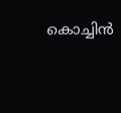കൊച്ചിൻ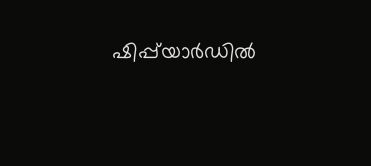ഷിപ്പ്‌യാർ‍ഡിൽ‍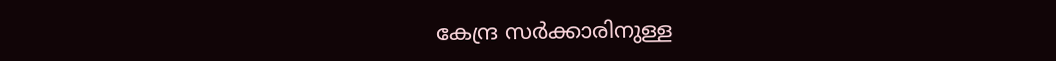കേന്ദ്ര സർ‍ക്കാരിനുള്ള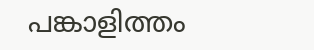പങ്കാളിത്തം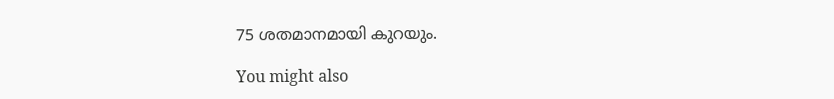75 ശതമാനമായി കുറയും.

You might also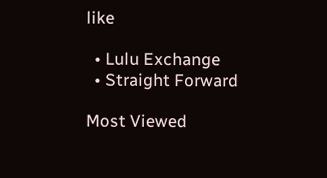like

  • Lulu Exchange
  • Straight Forward

Most Viewed